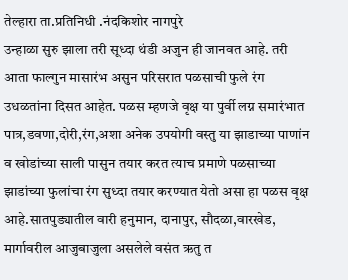तेल्हारा ता.प्रतिनिधी .नंदकिशोर नागपुरे
उन्हाळा सुरु झाला तरी सूध्दा थंडी अजुन ही जानवत आहे. तरी आता फाल्गुन मासारंभ असुन परिसरात पळसाची फुले रंग उधळतांना दिसत आहेत. पळस म्हणजे वृक्ष या पुर्वी लग्न समारंभात पात्र,डवणा,दोरी,रंग,अशा अनेक उपयोगी वस्तु या झाडाच्या पाणांन व खोडांच्या साली पासुन तयार करत त्याच प्रमाणे पळसाच्या झाडांच्या फुलांचा रंग सुध्दा तयार करण्यात येतो असा हा पळस वृक्ष आहे.सातपुड्यातील वारी हनुमान, दानापुर, सौदळा,वारखेड, मार्गावरील आजुबाजुला असलेले वसंत ऋतु त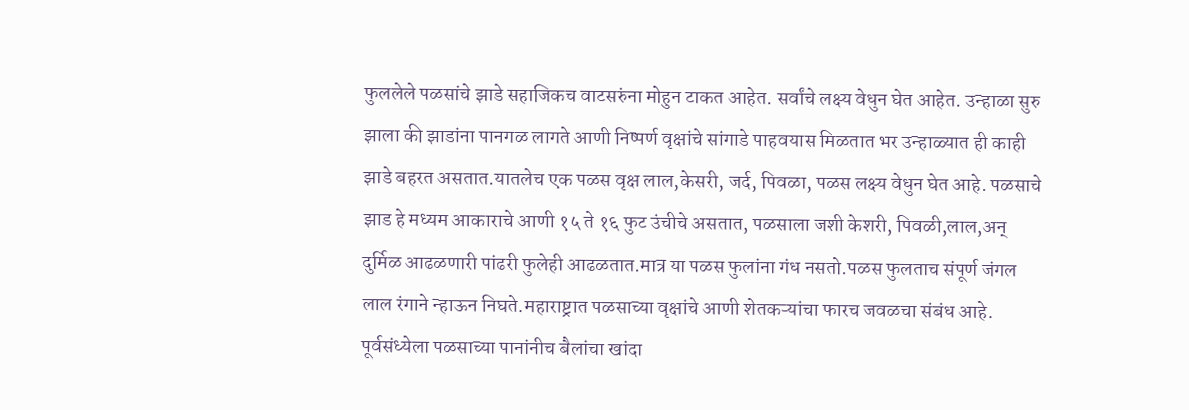फुललेले पळसांचे झाडे सहाजिकच वाटसरुंना मोहुन टाकत आहेत. सर्वांचे लक्ष्य वेधुन घेत आहेत. उन्हाळा सुरु झाला की झाडांना पानगळ लागते आणी निष्पर्ण वृक्षांचे सांगाडे पाहवयास मिळतात भर उन्हाळ्यात ही काही झाडे बहरत असतात.यातलेच एक पळस वृक्ष लाल,केसरी, जर्द, पिवळा, पळस लक्ष्य वेधुन घेत आहे. पळसाचे झाड हे मध्यम आकाराचे आणी १५ ते १६ फुट उंचीचे असतात, पळसाला जशी केशरी, पिवळी,लाल,अन् दुर्मिळ आढळणारी पांढरी फुलेही आढळतात.मात्र या पळस फुलांना गंध नसतो.पळस फुलताच संपूर्ण जंगल लाल रंगाने न्हाऊन निघते.महाराष्ट्रात पळसाच्या वृक्षांचे आणी शेतकऱ्यांचा फारच जवळचा संबंध आहे. पूर्वसंध्येला पळसाच्या पानांनीच बैलांचा खांदा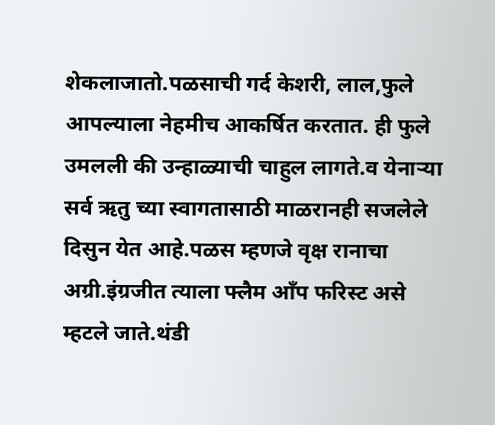शेकलाजातो.पळसाची गर्द केशरी, लाल,फुले आपल्याला नेहमीच आकर्षित करतात. ही फुले उमलली की उन्हाळ्याची चाहुल लागते.व येनाऱ्या सर्व ऋतु च्या स्वागतासाठी माळरानही सजलेले दिसुन येत आहे.पळस म्हणजे वृक्ष रानाचा अग्री.इंग्रजीत त्याला फ्लैम आँप फरिस्ट असे म्हटले जाते.थंडी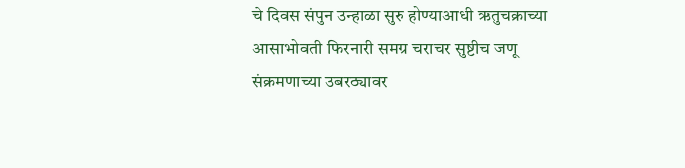चे दिवस संपुन उन्हाळा सुरु होण्याआधी ऋतुचक्राच्या आसाभोवती फिरनारी समग्र चराचर सुष्टीच जणू संक्रमणाच्या उबरठ्यावर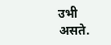उभी असते.